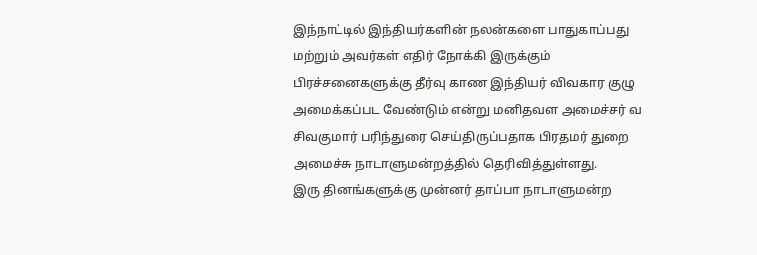இந்நாட்டில் இந்தியர்களின் நலன்களை பாதுகாப்பது மற்றும் அவர்கள் எதிர் நோக்கி இருக்கும் பிரச்சனைகளுக்கு தீர்வு காண இந்தியர் விவகார குழு அமைக்கப்பட வேண்டும் என்று மனிதவள அமைச்சர் வ சிவகுமார் பரிந்துரை செய்திருப்பதாக பிரதமர் துறை அமைச்சு நாடாளுமன்றத்தில் தெரிவித்துள்ளது.
இரு தினங்களுக்கு முன்னர் தாப்பா நாடாளுமன்ற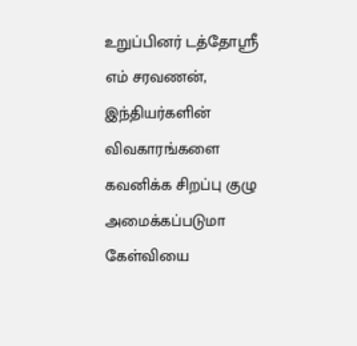உறுப்பினர் டத்தோஸ்ரீ எம் சரவணன், இந்தியர்களின் விவகாரங்களை கவனிக்க சிறப்பு குழு அமைக்கப்படுமா கேள்வியை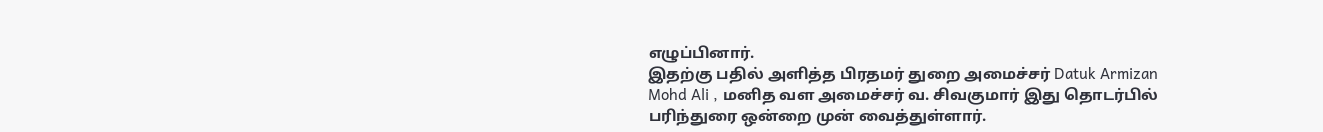எழுப்பினார்.
இதற்கு பதில் அளித்த பிரதமர் துறை அமைச்சர் Datuk Armizan Mohd Ali , மனித வள அமைச்சர் வ. சிவகுமார் இது தொடர்பில் பரிந்துரை ஒன்றை முன் வைத்துள்ளார்.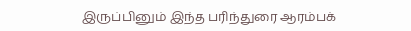இருப்பினும் இந்த பரிந்துரை ஆரம்பக்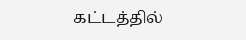கட்டத்தில்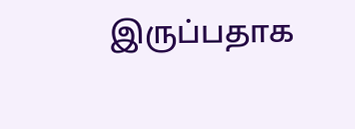இருப்பதாக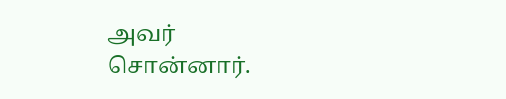அவர் சொன்னார்.